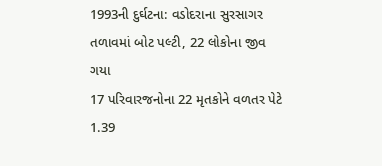1993ની દુર્ઘટના: વડોદરાના સુરસાગર તળાવમાં બોટ પલ્ટી, 22 લોકોના જીવ ગયા
17 પરિવારજનોના 22 મૃતકોને વળતર પેટે 1.39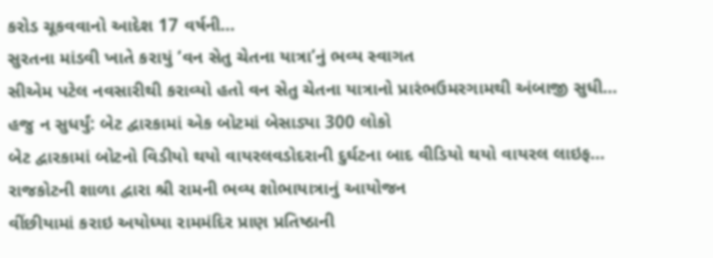કરોડ ચૂકવવાનો આદેશ 17 વર્ષની…
સુરતના માંડવી ખાતે કરાયું ‘વન સેતુ ચેતના યાત્રા’નું ભવ્ય સ્વાગત
સીએમ પટેલ નવસારીથી કરાવ્યો હતો વન સેતુ ચેતના યાત્રાનો પ્રારંભઉમરગામથી અંબાજી સુધી…
હજુ ન સુધર્યું: બેટ દ્વારકામાં એક બોટમાં બેસાડ્યા 300 લોકો
બેટ દ્વારકામાં બોટનો વિડીયો થયો વાયરલવડોદરાની દુર્ઘટના બાદ વીડિયો થયો વાયરલ લાઇફ…
રાજકોટની શાળા દ્વારા શ્રી રામની ભવ્ય શોભાયાત્રાનું આયોજન
વીંછીયામાં કરાઇ અયોધ્યા રામમંદિર પ્રાણ પ્રતિષ્ઠાની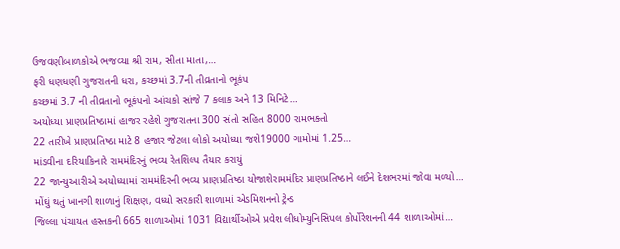ઉજવણીબાળકોએ ભજવ્યા શ્રી રામ, સીતા માતા,…
ફરી ધણધણી ગુજરાતની ધરા, કચ્છમાં 3.7ની તીવ્રતાનો ભૂકંપ
કચ્છમાં 3.7 ની તીવ્રતાનો ભૂકંપનો આંચકો સાંજે 7 કલાક અને 13 મિનિટે…
અયોધ્યા પ્રાણપ્રતિષ્ઠામાં હાજર રહેશે ગુજરાતના 300 સંતો સહિત 8000 રામભક્તો
22 તારીખે પ્રાણપ્રતિષ્ઠા માટે 8 હજાર જેટલા લોકો અયોધ્યા જશે19000 ગામોમાં 1.25…
માંડવીના દરિયાકિનારે રામમંદિરનું ભવ્ય રેતશિલ્પ તૈયાર કરાયું
22 જાન્યુઆરીએ અયોધ્યામાં રામમંદિરની ભવ્ય પ્રાણપ્રતિષ્ઠા યોજાશેરામમંદિર પ્રાણપ્રતિષ્ઠાને લઈને દેશભરમાં જોવા મળ્યો…
મોંઘું થતું ખાનગી શાળાનું શિક્ષણ, વધ્યો સરકારી શાળામાં એડમિશનનો ટ્રેન્ડ
જિલ્લા પંચાયત હસ્તકની 665 શાળાઓમાં 1031 વિદ્યાર્થીઓએ પ્રવેશ લીધોમ્યુનિસિપલ કોર્પોરેશનની 44 શાળાઓમાં…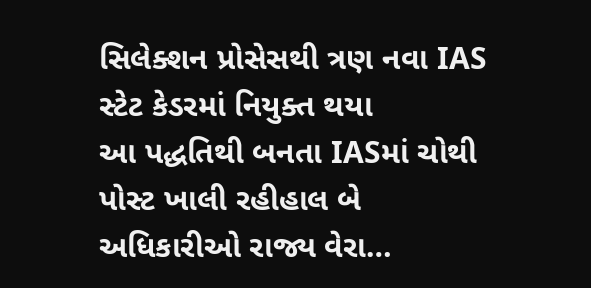સિલેક્શન પ્રોસેસથી ત્રણ નવા IAS સ્ટેટ કેડરમાં નિયુક્ત થયા
આ પદ્ધતિથી બનતા IASમાં ચોથી પોસ્ટ ખાલી રહીહાલ બે અધિકારીઓ રાજ્ય વેરા…